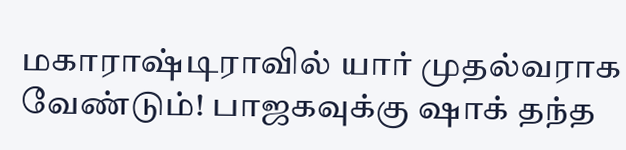மகாராஷ்டிராவில் யார் முதல்வராக வேண்டும்! பாஜகவுக்கு ஷாக் தந்த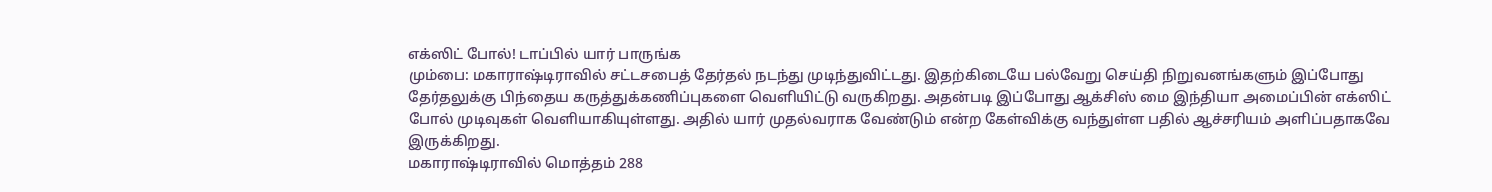எக்ஸிட் போல்! டாப்பில் யார் பாருங்க
மும்பை: மகாராஷ்டிராவில் சட்டசபைத் தேர்தல் நடந்து முடிந்துவிட்டது. இதற்கிடையே பல்வேறு செய்தி நிறுவனங்களும் இப்போது தேர்தலுக்கு பிந்தைய கருத்துக்கணிப்புகளை வெளியிட்டு வருகிறது. அதன்படி இப்போது ஆக்சிஸ் மை இந்தியா அமைப்பின் எக்ஸிட் போல் முடிவுகள் வெளியாகியுள்ளது. அதில் யார் முதல்வராக வேண்டும் என்ற கேள்விக்கு வந்துள்ள பதில் ஆச்சரியம் அளிப்பதாகவே இருக்கிறது.
மகாராஷ்டிராவில் மொத்தம் 288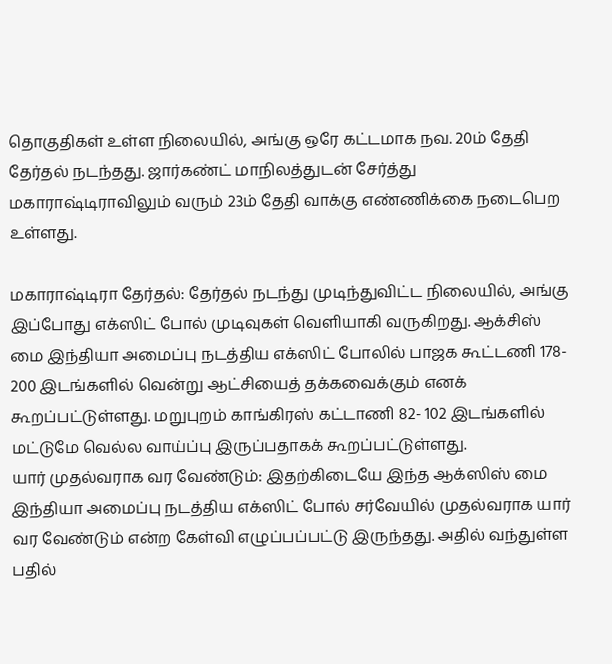தொகுதிகள் உள்ள நிலையில், அங்கு ஒரே கட்டமாக நவ. 20ம் தேதி தேர்தல் நடந்தது. ஜார்கண்ட் மாநிலத்துடன் சேர்த்து மகாராஷ்டிராவிலும் வரும் 23ம் தேதி வாக்கு எண்ணிக்கை நடைபெற உள்ளது.

மகாராஷ்டிரா தேர்தல்: தேர்தல் நடந்து முடிந்துவிட்ட நிலையில், அங்கு இப்போது எக்ஸிட் போல் முடிவுகள் வெளியாகி வருகிறது. ஆக்சிஸ் மை இந்தியா அமைப்பு நடத்திய எக்ஸிட் போலில் பாஜக கூட்டணி 178- 200 இடங்களில் வென்று ஆட்சியைத் தக்கவைக்கும் எனக் கூறப்பட்டுள்ளது. மறுபுறம் காங்கிரஸ் கட்டாணி 82- 102 இடங்களில் மட்டுமே வெல்ல வாய்ப்பு இருப்பதாகக் கூறப்பட்டுள்ளது.
யார் முதல்வராக வர வேண்டும்: இதற்கிடையே இந்த ஆக்ஸிஸ் மை இந்தியா அமைப்பு நடத்திய எக்ஸிட் போல் சர்வேயில் முதல்வராக யார் வர வேண்டும் என்ற கேள்வி எழுப்பப்பட்டு இருந்தது. அதில் வந்துள்ள பதில்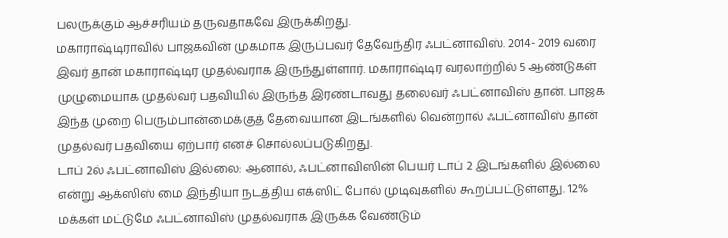பலருக்கும் ஆச்சரியம் தருவதாகவே இருக்கிறது.
மகாராஷ்டிராவில் பாஜகவின் முகமாக இருப்பவர் தேவேந்திர ஃபட்னாவிஸ். 2014- 2019 வரை இவர் தான் மகாராஷ்டிர முதல்வராக இருந்துள்ளார். மகாராஷ்டிர வரலாற்றில் 5 ஆண்டுகள் முழுமையாக முதல்வர் பதவியில் இருந்த இரண்டாவது தலைவர் ஃபட்னாவிஸ் தான். பாஜக இந்த முறை பெரும்பான்மைக்குத் தேவையான இடங்களில் வென்றால் ஃபட்னாவிஸ் தான் முதல்வர் பதவியை ஏற்பார் எனச் சொல்லப்படுகிறது.
டாப் 2ல் ஃபட்னாவிஸ் இல்லை: ஆனால், ஃபட்னாவிஸின் பெயர் டாப் 2 இடங்களில் இல்லை என்று ஆக்ஸிஸ் மை இந்தியா நடத்திய எக்ஸிட் போல் முடிவுகளில் கூறப்பட்டுள்ளது. 12% மக்கள் மட்டுமே ஃபட்னாவிஸ் முதல்வராக இருக்க வேண்டும்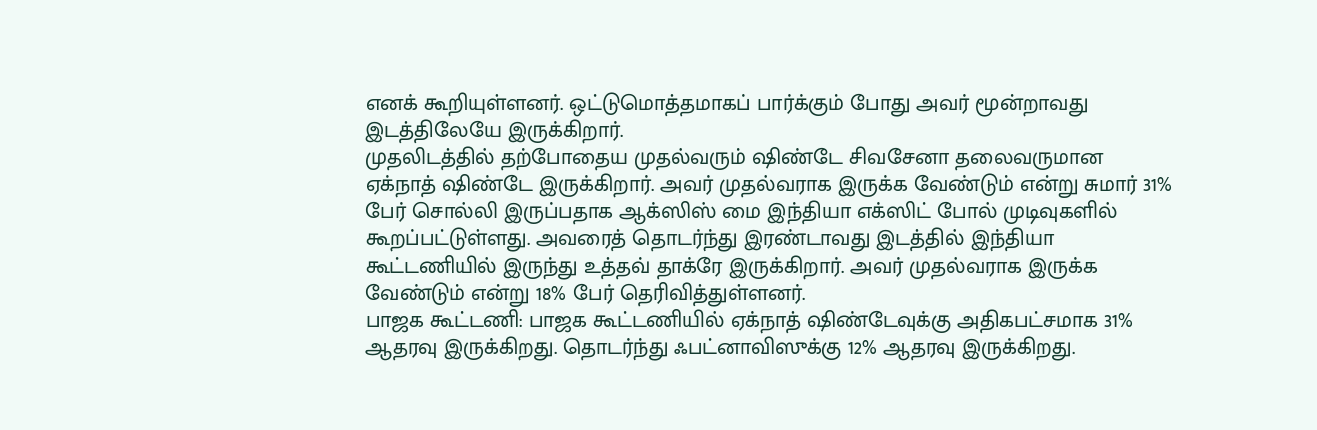எனக் கூறியுள்ளனர். ஒட்டுமொத்தமாகப் பார்க்கும் போது அவர் மூன்றாவது இடத்திலேயே இருக்கிறார்.
முதலிடத்தில் தற்போதைய முதல்வரும் ஷிண்டே சிவசேனா தலைவருமான ஏக்நாத் ஷிண்டே இருக்கிறார். அவர் முதல்வராக இருக்க வேண்டும் என்று சுமார் 31% பேர் சொல்லி இருப்பதாக ஆக்ஸிஸ் மை இந்தியா எக்ஸிட் போல் முடிவுகளில் கூறப்பட்டுள்ளது. அவரைத் தொடர்ந்து இரண்டாவது இடத்தில் இந்தியா கூட்டணியில் இருந்து உத்தவ் தாக்ரே இருக்கிறார். அவர் முதல்வராக இருக்க வேண்டும் என்று 18% பேர் தெரிவித்துள்ளனர்.
பாஜக கூட்டணி: பாஜக கூட்டணியில் ஏக்நாத் ஷிண்டேவுக்கு அதிகபட்சமாக 31% ஆதரவு இருக்கிறது. தொடர்ந்து ஃபட்னாவிஸுக்கு 12% ஆதரவு இருக்கிறது.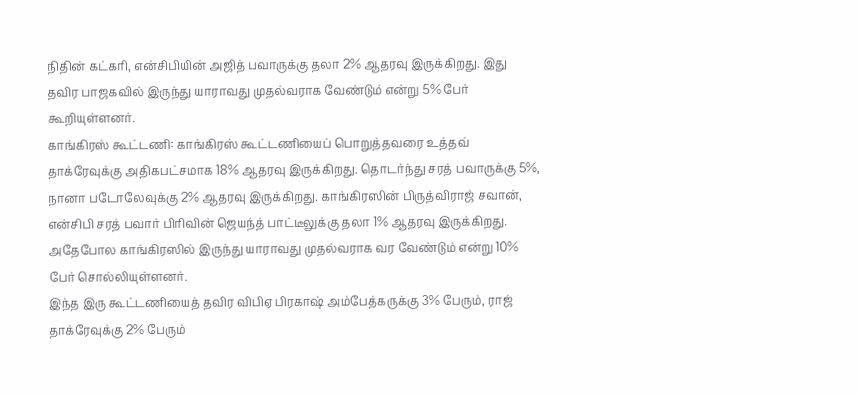நிதின் கட்கரி, என்சிபியின் அஜித் பவாருக்கு தலா 2% ஆதரவு இருக்கிறது. இது தவிர பாஜகவில் இருந்து யாராவது முதல்வராக வேண்டும் என்று 5% பேர் கூறியுள்ளனர்.
காங்கிரஸ் கூட்டணி: காங்கிரஸ் கூட்டணியைப் பொறுத்தவரை உத்தவ் தாக்ரேவுக்கு அதிகபட்சமாக 18% ஆதரவு இருக்கிறது. தொடர்ந்து சரத் பவாருக்கு 5%, நானா படோலேவுக்கு 2% ஆதரவு இருக்கிறது. காங்கிரஸின் பிருத்விராஜ் சவான், என்சிபி சரத் பவார் பிரிவின் ஜெயந்த் பாட்டீலுக்கு தலா 1% ஆதரவு இருக்கிறது. அதேபோல காங்கிரஸில் இருந்து யாராவது முதல்வராக வர வேண்டும் என்று 10% பேர் சொல்லியுள்ளனர்.
இந்த இரு கூட்டணியைத் தவிர விபிஏ பிரகாஷ் அம்பேத்கருக்கு 3% பேரும், ராஜ் தாக்ரேவுக்கு 2% பேரும்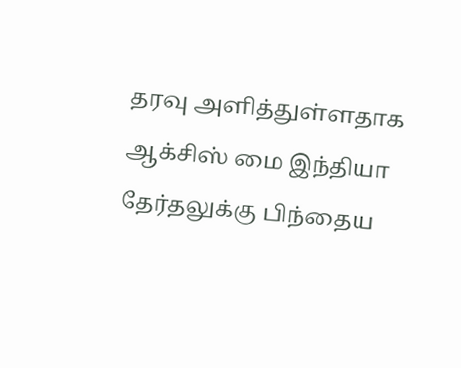தரவு அளித்துள்ளதாக ஆக்சிஸ் மை இந்தியா தேர்தலுக்கு பிந்தைய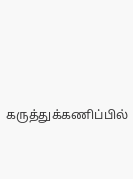கருத்துக்கணிப்பில்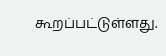கூறப்பட்டுள்ளது.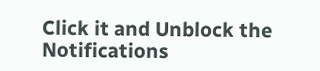Click it and Unblock the Notifications